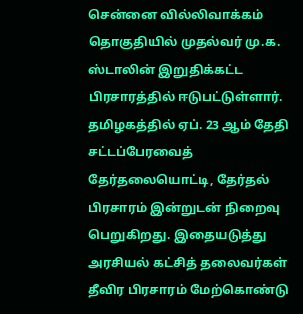சென்னை வில்லிவாக்கம் தொகுதியில் முதல்வர் மு.க. ஸ்டாலின் இறுதிக்கட்ட பிரசாரத்தில் ஈடுபட்டுள்ளார்.
தமிழகத்தில் ஏப். 23 ஆம் தேதி சட்டப்பேரவைத் தேர்தலையொட்டி, தேர்தல் பிரசாரம் இன்றுடன் நிறைவு பெறுகிறது. இதையடுத்து அரசியல் கட்சித் தலைவர்கள் தீவிர பிரசாரம் மேற்கொண்டு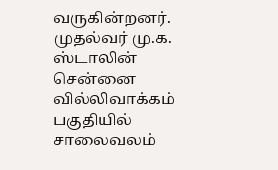வருகின்றனர்.
முதல்வர் மு.க. ஸ்டாலின் சென்னை வில்லிவாக்கம் பகுதியில் சாலைவலம்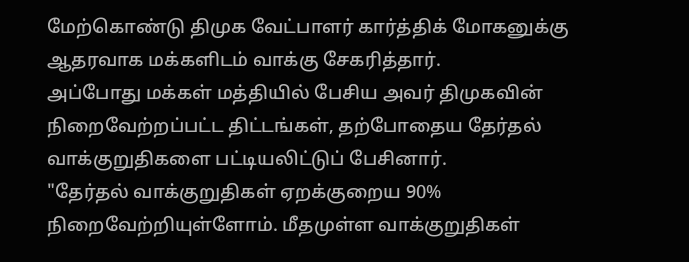மேற்கொண்டு திமுக வேட்பாளர் கார்த்திக் மோகனுக்கு ஆதரவாக மக்களிடம் வாக்கு சேகரித்தார்.
அப்போது மக்கள் மத்தியில் பேசிய அவர் திமுகவின் நிறைவேற்றப்பட்ட திட்டங்கள், தற்போதைய தேர்தல் வாக்குறுதிகளை பட்டியலிட்டுப் பேசினார்.
"தேர்தல் வாக்குறுதிகள் ஏறக்குறைய 90% நிறைவேற்றியுள்ளோம். மீதமுள்ள வாக்குறுதிகள்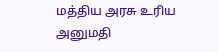மத்திய அரசு உரிய அனுமதி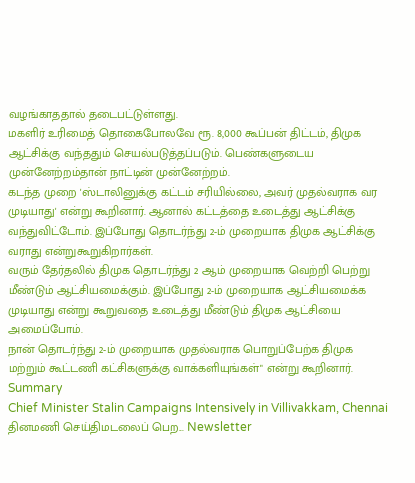வழங்காததால் தடைபட்டுள்ளது.
மகளிர் உரிமைத் தொகைபோலவே ரூ. 8,000 கூப்பன் திட்டம், திமுக ஆட்சிக்கு வந்ததும் செயல்படுத்தப்படும். பெண்களுடைய முன்னேற்றம்தான் நாட்டின் முன்னேற்றம்.
கடந்த முறை 'ஸ்டாலினுக்கு கட்டம் சரியில்லை, அவர் முதல்வராக வர முடியாது' என்று கூறினார். ஆனால் கட்டத்தை உடைத்து ஆட்சிக்கு வந்துவிட்டோம். இப்போது தொடர்ந்து 2-ம் முறையாக திமுக ஆட்சிக்கு வராது என்றுகூறுகிறார்கள்.
வரும் தேர்தலில் திமுக தொடர்ந்து 2 ஆம் முறையாக வெற்றி பெற்று மீண்டும் ஆட்சியமைக்கும். இப்போது 2-ம் முறையாக ஆட்சியமைக்க முடியாது என்று கூறுவதை உடைத்து மீண்டும் திமுக ஆட்சியை அமைப்போம்.
நான் தொடர்ந்து 2-ம் முறையாக முதல்வராக பொறுப்பேற்க திமுக மற்றும் கூட்டணி கட்சிகளுக்கு வாக்களியுங்கள்" என்று கூறினார்.
Summary
Chief Minister Stalin Campaigns Intensively in Villivakkam, Chennai
தினமணி செய்திமடலைப் பெற... Newsletter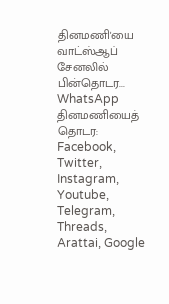தினமணி'யை வாட்ஸ்ஆப் சேனலில் பின்தொடர... WhatsApp
தினமணியைத் தொடர: Facebook, Twitter, Instagram, Youtube, Telegram, Threads, Arattai, Google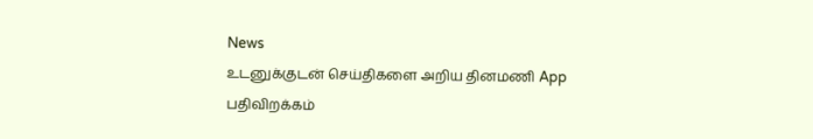News
உடனுக்குடன் செய்திகளை அறிய தினமணி App பதிவிறக்கம்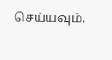செய்யவும்.